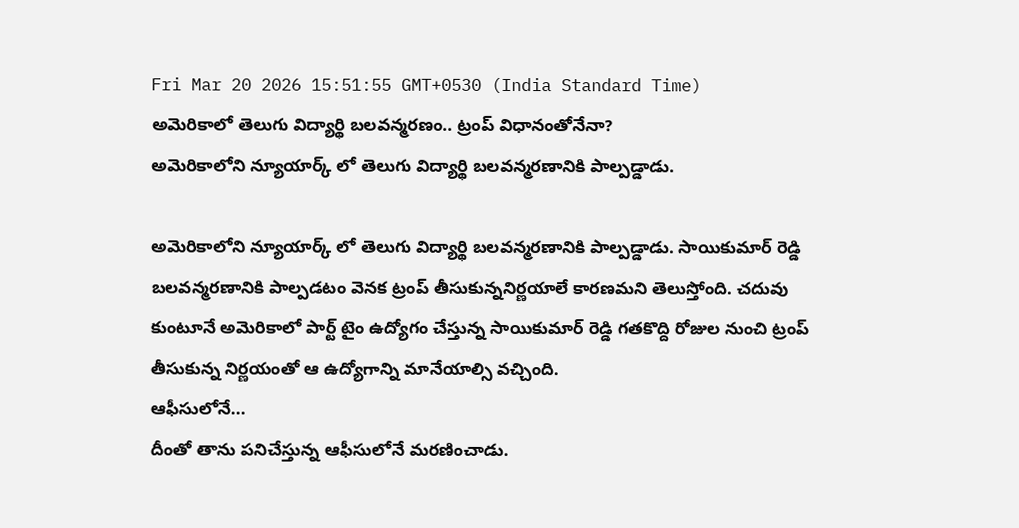Fri Mar 20 2026 15:51:55 GMT+0530 (India Standard Time)
అమెరికాలో తెలుగు విద్యార్థి బలవన్మరణం.. ట్రంప్ విధానంతోనేనా?
అమెరికాలోని న్యూయార్క్ లో తెలుగు విద్యార్థి బలవన్మరణానికి పాల్పడ్డాడు.

అమెరికాలోని న్యూయార్క్ లో తెలుగు విద్యార్థి బలవన్మరణానికి పాల్పడ్డాడు. సాయికుమార్ రెడ్డి బలవన్మరణానికి పాల్పడటం వెనక ట్రంప్ తీసుకున్ననిర్ణయాలే కారణమని తెలుస్తోంది. చదువు కుంటూనే అమెరికాలో పార్ట్ టైం ఉద్యోగం చేస్తున్న సాయికుమార్ రెడ్డి గతకొద్ది రోజుల నుంచి ట్రంప్ తీసుకున్న నిర్ణయంతో ఆ ఉద్యోగాన్ని మానేయాల్సి వచ్చింది.
ఆఫీసులోనే...
దీంతో తాను పనిచేస్తున్న ఆఫీసులోనే మరణించాడు.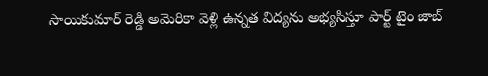సాయికుమార్ రెడ్డి అమెరికా వెళ్లి ఉన్నత విద్యను అభ్యసిస్తూ పార్ట్ టైం జాబ్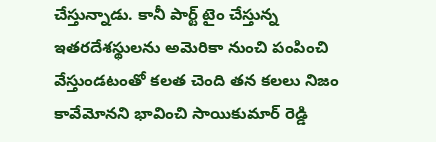చేస్తున్నాడు. కానీ పార్ట్ టైం చేస్తున్న ఇతరదేశస్థులను అమెరికా నుంచి పంపించి వేస్తుండటంతో కలత చెంది తన కలలు నిజం కావేమోనని భావించి సాయికుమార్ రెడ్డి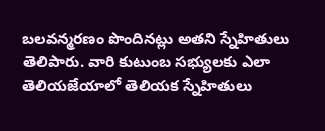బలవన్మరణం పొందినట్లు అతని స్నేహితులు తెలిపారు. వారి కుటుంబ సభ్యులకు ఎలా తెలియజేయాలో తెలియక స్నేహితులు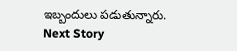ఇబ్బందులు పడుతున్నారు.
Next Story